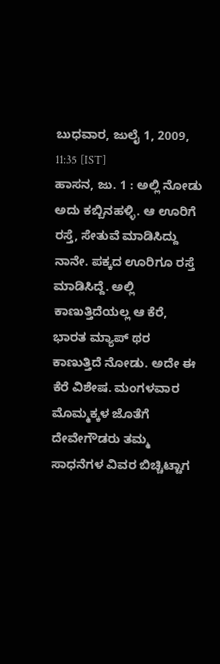ಬುಧವಾರ, ಜುಲೈ 1, 2009, 11:35 [IST]
ಹಾಸನ, ಜು. 1 : ಅಲ್ಲಿ ನೋಡು ಅದು ಕಬ್ಬಿನಹಳ್ಳಿ. ಆ ಊರಿಗೆ ರಸ್ತೆ, ಸೇತುವೆ ಮಾಡಿಸಿದ್ದು ನಾನೇ. ಪಕ್ಕದ ಊರಿಗೂ ರಸ್ತೆ ಮಾಡಿಸಿದ್ದೆ. ಅಲ್ಲಿ ಕಾಣುತ್ತಿದೆಯಲ್ಲ ಆ ಕೆರೆ, ಭಾರತ ಮ್ಯಾಪ್ ಥರ ಕಾಣುತ್ತಿದೆ ನೋಡು. ಅದೇ ಈ ಕೆರೆ ವಿಶೇಷ. ಮಂಗಳವಾರ ಮೊಮ್ಮಕ್ಕಳ ಜೊತೆಗೆ ದೇವೇಗೌಡರು ತಮ್ಮ ಸಾಧನೆಗಳ ವಿವರ ಬಿಚ್ಚಿಟ್ಟಾಗ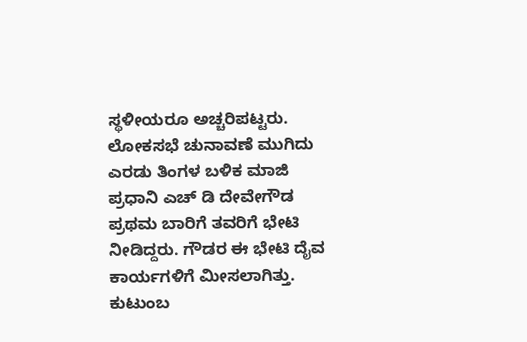ಸ್ಥಳೀಯರೂ ಅಚ್ಚರಿಪಟ್ಟರು.
ಲೋಕಸಭೆ ಚುನಾವಣೆ ಮುಗಿದು ಎರಡು ತಿಂಗಳ ಬಳಿಕ ಮಾಜಿ ಪ್ರಧಾನಿ ಎಚ್ ಡಿ ದೇವೇಗೌಡ ಪ್ರಥಮ ಬಾರಿಗೆ ತವರಿಗೆ ಭೇಟಿ ನೀಡಿದ್ದರು. ಗೌಡರ ಈ ಭೇಟಿ ದೈವ ಕಾರ್ಯಗಳಿಗೆ ಮೀಸಲಾಗಿತ್ತು. ಕುಟುಂಬ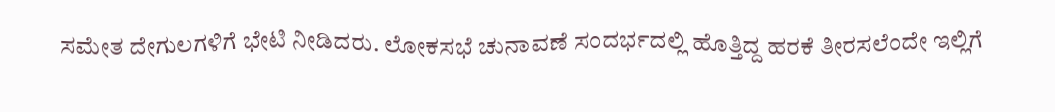ಸಮೇತ ದೇಗುಲಗಳಿಗೆ ಭೇಟಿ ನೀಡಿದರು. ಲೋಕಸಭೆ ಚುನಾವಣೆ ಸಂದರ್ಭದಲ್ಲಿ ಹೊತ್ತಿದ್ದ ಹರಕೆ ತೀರಸಲೆಂದೇ ಇಲ್ಲಿಗೆ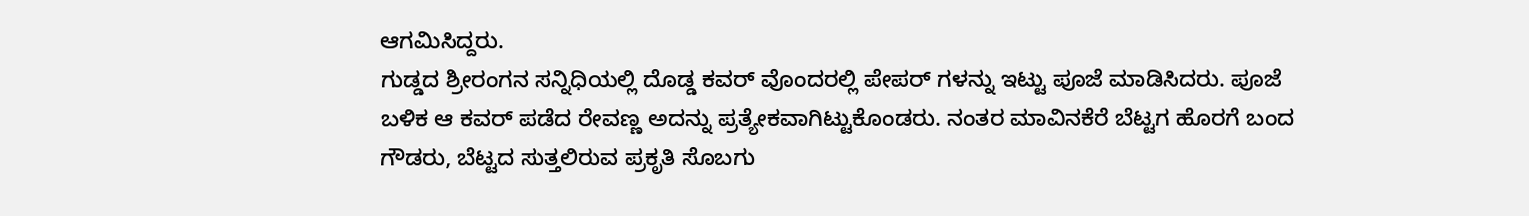ಆಗಮಿಸಿದ್ದರು.
ಗುಡ್ಡದ ಶ್ರೀರಂಗನ ಸನ್ನಿಧಿಯಲ್ಲಿ ದೊಡ್ಡ ಕವರ್ ವೊಂದರಲ್ಲಿ ಪೇಪರ್ ಗಳನ್ನು ಇಟ್ಟು ಪೂಜೆ ಮಾಡಿಸಿದರು. ಪೂಜೆ ಬಳಿಕ ಆ ಕವರ್ ಪಡೆದ ರೇವಣ್ಣ ಅದನ್ನು ಪ್ರತ್ಯೇಕವಾಗಿಟ್ಟುಕೊಂಡರು. ನಂತರ ಮಾವಿನಕೆರೆ ಬೆಟ್ಟಗ ಹೊರಗೆ ಬಂದ ಗೌಡರು, ಬೆಟ್ಟದ ಸುತ್ತಲಿರುವ ಪ್ರಕೃತಿ ಸೊಬಗು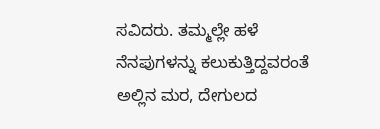ಸವಿದರು. ತಮ್ಮಲ್ಲೇ ಹಳೆ ನೆನಪುಗಳನ್ನು ಕಲುಕುತ್ತಿದ್ದವರಂತೆ ಅಲ್ಲಿನ ಮರ, ದೇಗುಲದ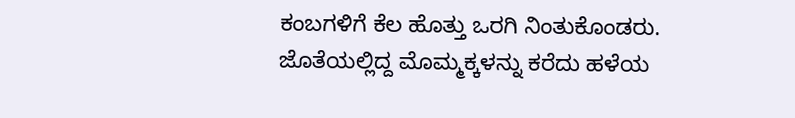ಕಂಬಗಳಿಗೆ ಕೆಲ ಹೊತ್ತು ಒರಗಿ ನಿಂತುಕೊಂಡರು. ಜೊತೆಯಲ್ಲಿದ್ದ ಮೊಮ್ಮಕ್ಕಳನ್ನು ಕರೆದು ಹಳೆಯ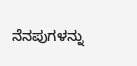ನೆನಪುಗಳನ್ನು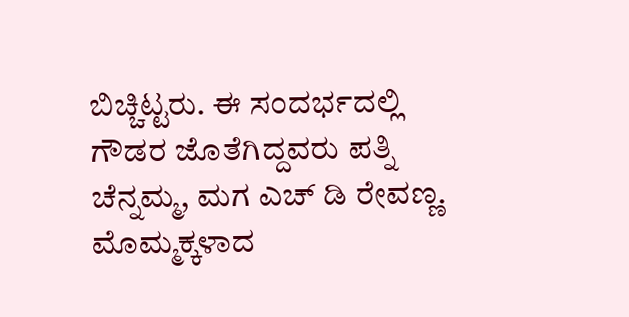ಬಿಚ್ಚಿಟ್ಟರು. ಈ ಸಂದರ್ಭದಲ್ಲಿ ಗೌಡರ ಜೊತೆಗಿದ್ದವರು ಪತ್ನಿ ಚೆನ್ನಮ್ಮ, ಮಗ ಎಚ್ ಡಿ ರೇವಣ್ಣ. ಮೊಮ್ಮಕ್ಕಳಾದ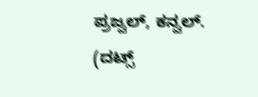ಪ್ರಜ್ವಲ್, ಕನ್ವಲ್.
(ದಟ್ಸ್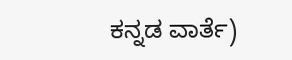ಕನ್ನಡ ವಾರ್ತೆ)